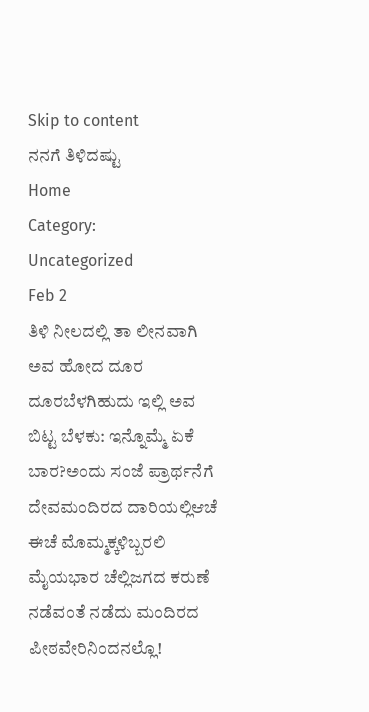Skip to content
ನನಗೆ ತಿಳಿದಷ್ಟು
Home
Category:
Uncategorized
Feb 2
ತಿಳಿ ನೀಲದಲ್ಲಿ ತಾ ಲೀನವಾಗಿ ಅವ ಹೋದ ದೂರ ದೂರಬೆಳಗಿಹುದು ಇಲ್ಲಿ ಅವ ಬಿಟ್ಟ ಬೆಳಕು: ಇನ್ನೊಮ್ಮೆ ಏಕೆ ಬಾರ?ಅಂದು ಸಂಜೆ ಪ್ರಾರ್ಥನೆಗೆ ದೇವಮಂದಿರದ ದಾರಿಯಲ್ಲಿಆಚೆ ಈಚೆ ಮೊಮ್ಮಕ್ಕಳಿಬ್ಬರಲಿ ಮೈಯಭಾರ ಚೆಲ್ಲಿಜಗದ ಕರುಣೆ ನಡೆವಂತೆ ನಡೆದು ಮಂದಿರದ ಪೀಠವೇರಿನಿಂದನಲ್ಲೊ!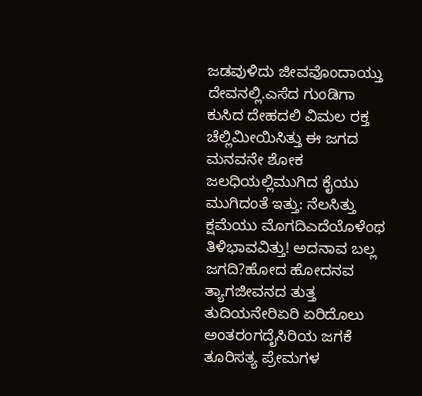ಜಡವುಳಿದು ಜೀವವೊಂದಾಯ್ತು ದೇವನಲ್ಲಿ.ಎಸೆದ ಗುಂಡಿಗಾ ಕುಸಿದ ದೇಹದಲಿ ವಿಮಲ ರಕ್ತ ಚೆಲ್ಲಿಮೀಯಿಸಿತ್ತು ಈ ಜಗದ ಮನವನೇ ಶೋಕ ಜಲಧಿಯಲ್ಲಿಮುಗಿದ ಕೈಯು ಮುಗಿದಂತೆ ಇತ್ತು: ನೆಲಸಿತ್ತು ಕ್ಷಮೆಯು ಮೊಗದಿಎದೆಯೊಳೆಂಥ ತಿಳಿಭಾವವಿತ್ತು! ಅದನಾವ ಬಲ್ಲ ಜಗದಿ?ಹೋದ ಹೋದನವ ತ್ಯಾಗಜೀವನದ ತುತ್ತ ತುದಿಯನೇರಿಏರಿ ಏರಿದೊಲು ಅಂತರಂಗದೈಸಿರಿಯ ಜಗಕೆ ತೂರಿಸತ್ಯ ಪ್ರೇಮಗಳ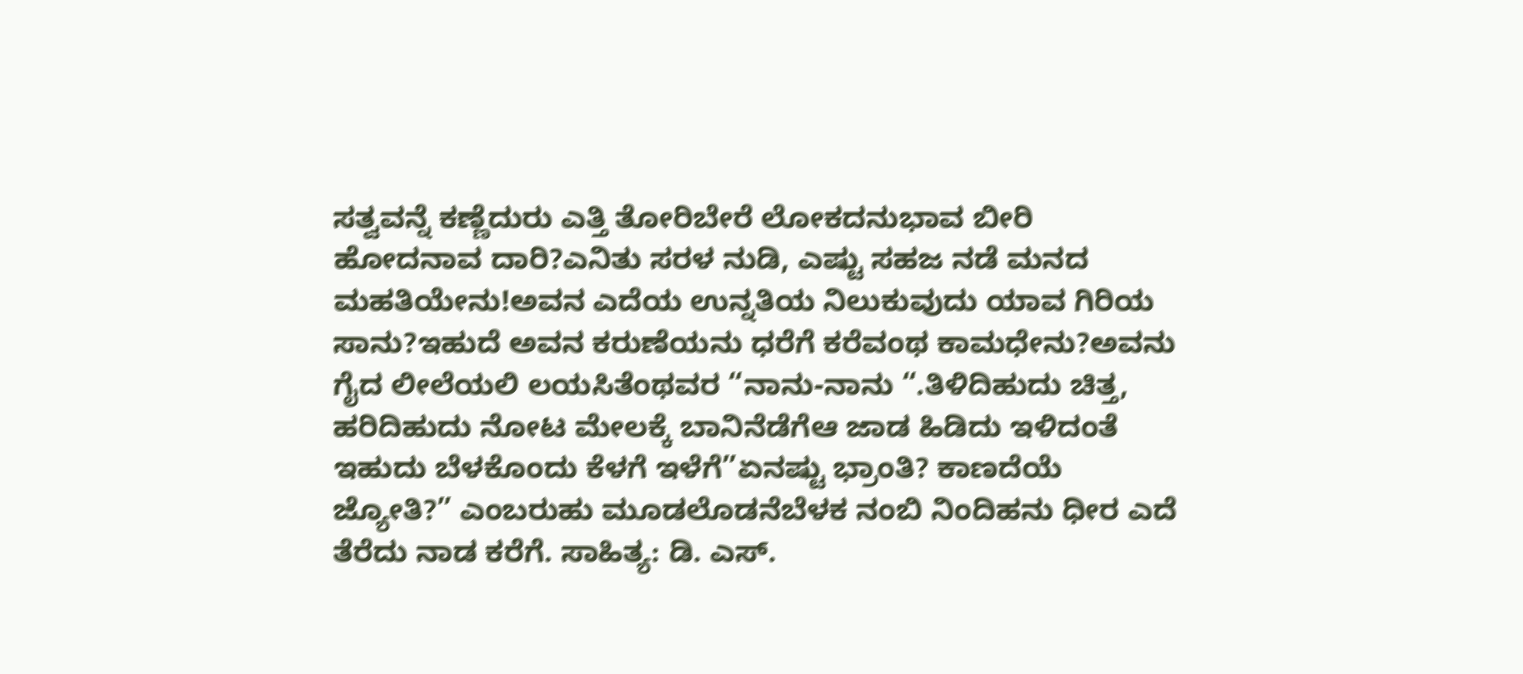ಸತ್ವವನ್ನೆ ಕಣ್ಣೆದುರು ಎತ್ತಿ ತೋರಿಬೇರೆ ಲೋಕದನುಭಾವ ಬೀರಿ ಹೋದನಾವ ದಾರಿ?ಎನಿತು ಸರಳ ನುಡಿ, ಎಷ್ಟು ಸಹಜ ನಡೆ ಮನದ ಮಹತಿಯೇನು!ಅವನ ಎದೆಯ ಉನ್ನತಿಯ ನಿಲುಕುವುದು ಯಾವ ಗಿರಿಯ ಸಾನು?ಇಹುದೆ ಅವನ ಕರುಣೆಯನು ಧರೆಗೆ ಕರೆವಂಥ ಕಾಮಧೇನು?ಅವನು ಗೈದ ಲೀಲೆಯಲಿ ಲಯಸಿತೆಂಥವರ “ನಾನು-ನಾನು “.ತಿಳಿದಿಹುದು ಚಿತ್ತ, ಹರಿದಿಹುದು ನೋಟ ಮೇಲಕ್ಕೆ ಬಾನಿನೆಡೆಗೆಆ ಜಾಡ ಹಿಡಿದು ಇಳಿದಂತೆ ಇಹುದು ಬೆಳಕೊಂದು ಕೆಳಗೆ ಇಳೆಗೆ”ಏನಷ್ಟು ಭ್ರಾಂತಿ? ಕಾಣದೆಯೆ ಜ್ಯೋತಿ?” ಎಂಬರುಹು ಮೂಡಲೊಡನೆಬೆಳಕ ನಂಬಿ ನಿಂದಿಹನು ಧೀರ ಎದೆ ತೆರೆದು ನಾಡ ಕರೆಗೆ. ಸಾಹಿತ್ಯ: ಡಿ. ಎಸ್.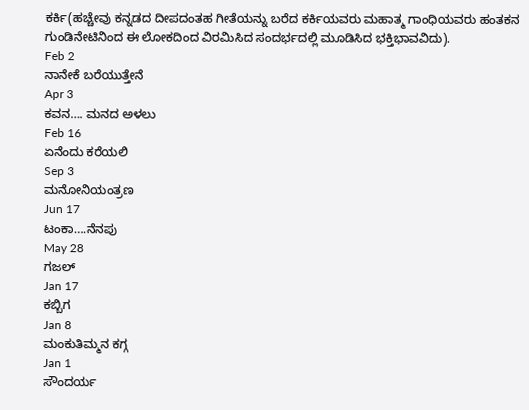ಕರ್ಕಿ(ಹಚ್ಚೇವು ಕನ್ನಡದ ದೀಪದಂತಹ ಗೀತೆಯನ್ನು ಬರೆದ ಕರ್ಕಿಯವರು ಮಹಾತ್ಮ ಗಾಂಧಿಯವರು ಹಂತಕನ ಗುಂಡಿನೇಟಿನಿಂದ ಈ ಲೋಕದಿಂದ ವಿರಮಿಸಿದ ಸಂದರ್ಭದಲ್ಲಿ ಮೂಡಿಸಿದ ಭಕ್ತಿಭಾವವಿದು).
Feb 2
ನಾನೇಕೆ ಬರೆಯುತ್ತೇನೆ
Apr 3
ಕವನ…. ಮನದ ಅಳಲು
Feb 16
ಏನೆಂದು ಕರೆಯಲಿ
Sep 3
ಮನೋನಿಯಂತ್ರಣ
Jun 17
ಟಂಕಾ….ನೆನಪು
May 28
ಗಜಲ್
Jan 17
ಕಬ್ಬಿಗ
Jan 8
ಮಂಕುತಿಮ್ಮನ ಕಗ್ಗ
Jan 1
ಸೌಂದರ್ಯ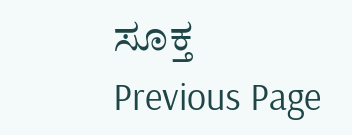ಸೂಕ್ತ
Previous Page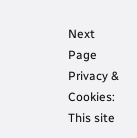Next Page
Privacy & Cookies: This site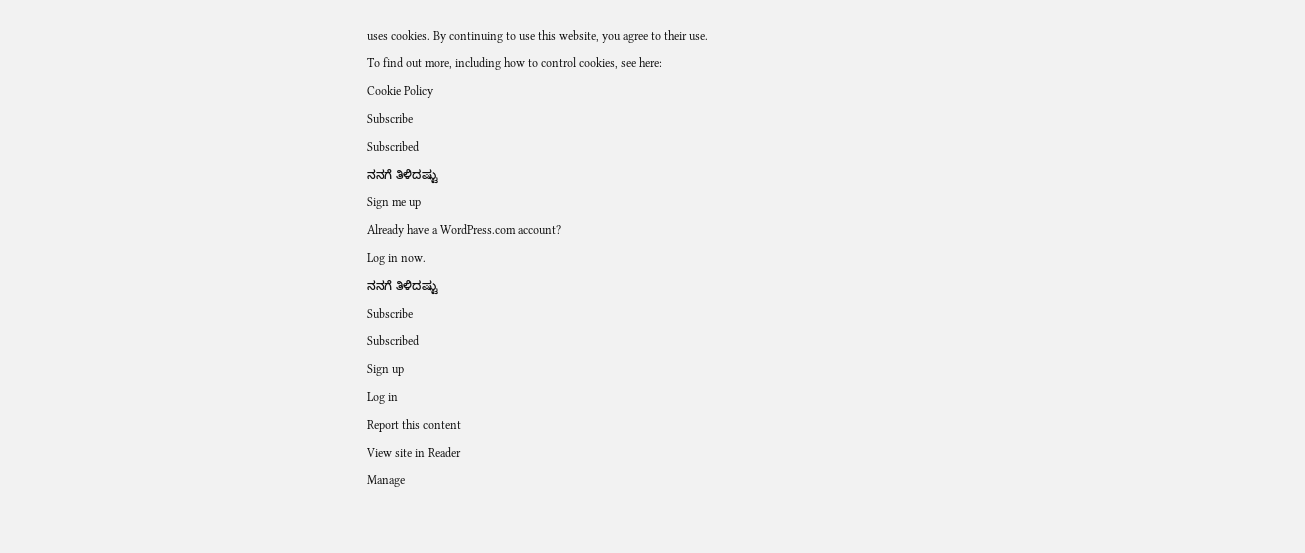uses cookies. By continuing to use this website, you agree to their use.
To find out more, including how to control cookies, see here:
Cookie Policy
Subscribe
Subscribed
ನನಗೆ ತಿಳಿದಷ್ಟು
Sign me up
Already have a WordPress.com account?
Log in now.
ನನಗೆ ತಿಳಿದಷ್ಟು
Subscribe
Subscribed
Sign up
Log in
Report this content
View site in Reader
Manage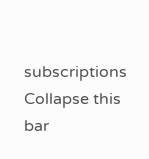subscriptions
Collapse this bar